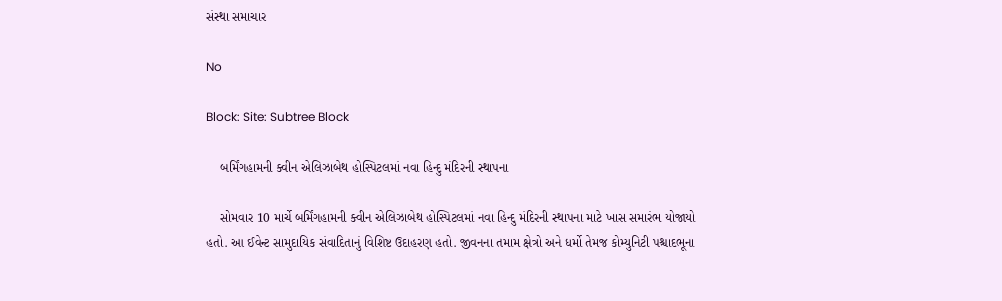સંસ્થા સમાચાર

No

Block: Site: Subtree Block

    બર્મિંગહામની ક્વીન એલિઝાબેથ હોસ્પિટલમાં નવા હિન્દુ મંદિરની સ્થાપના

    સોમવાર 10 માર્ચે બર્મિંગહામની ક્વીન એલિઝાબેથ હોસ્પિટલમાં નવા હિન્દુ મંદિરની સ્થાપના માટે ખાસ સમારંભ યોજાયો હતો. આ ઈવેન્ટ સામુદાયિક સંવાદિતાનું વિશિષ્ટ ઉદાહરણ હતો. જીવનના તમામ ક્ષેત્રો અને ધર્મો તેમજ કોમ્યુનિટી પશ્ચાદભૂના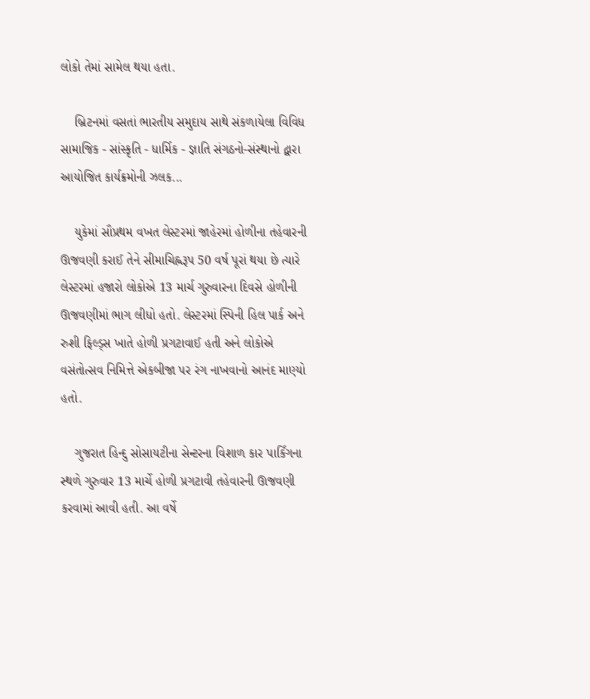લોકો તેમાં સામેલ થયા હતા.

    બ્રિટનમાં વસતાં ભારતીય સમુદાય સાથે સંકળાયેલા વિવિધ સામાજિક - સાંસ્કૃતિ - ધાર્મિક - જ્ઞાતિ સંગઠનો-સંસ્થાનો દ્વારા આયોજિત કાર્યક્રમોની ઝલક...

    યુકેમાં સૌપ્રથમ વખત લેસ્ટરમાં જાહેરમાં હોળીના તહેવારની ઊજવણી કરાઈ તેને સીમાચિહ્નરૂપ 50 વર્ષ પૂરાં થયા છે ત્યારે લેસ્ટરમાં હજારો લોકોએ 13 માર્ચ ગુરુવારના દિવસે હોળીની ઊજવણીમાં ભાગ લીધો હતો. લેસ્ટરમાં સ્પિની હિલ પાર્ક અને રુશી ફિલ્ડ્સ ખાતે હોળી પ્રગટાવાઈ હતી અને લોકોએ વસંતોત્સવ નિમિત્તે એકબીજા પર રંગ નાખવાનો આનંદ માણ્યો હતો.

    ગુજરાત હિન્દુ સોસાયટીના સેન્ટરના વિશાળ કાર પાર્કિંગના સ્થળે ગુરુવાર 13 માર્ચે હોળી પ્રગટાવી તહેવારની ઊજવણી કરવામાં આવી હતી. આ વર્ષે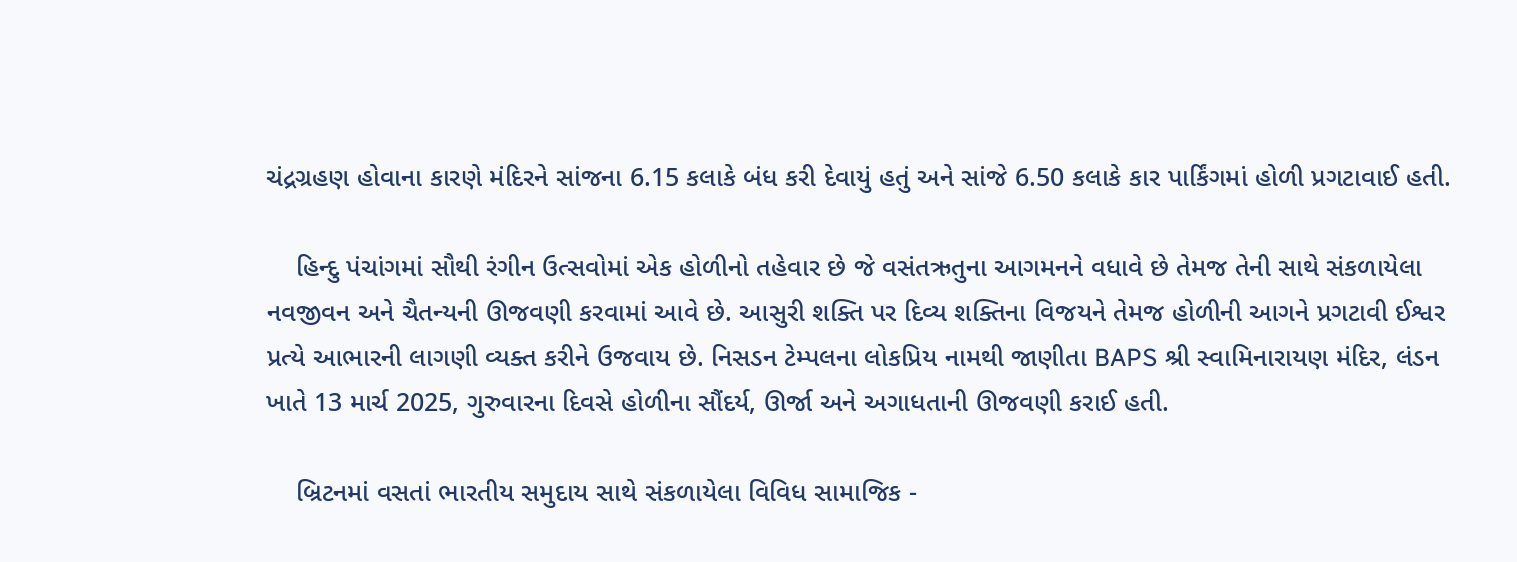ચંદ્રગ્રહણ હોવાના કારણે મંદિરને સાંજના 6.15 કલાકે બંધ કરી દેવાયું હતું અને સાંજે 6.50 કલાકે કાર પાર્કિંગમાં હોળી પ્રગટાવાઈ હતી.

    હિન્દુ પંચાંગમાં સૌથી રંગીન ઉત્સવોમાં એક હોળીનો તહેવાર છે જે વસંતઋતુના આગમનને વધાવે છે તેમજ તેની સાથે સંકળાયેલા નવજીવન અને ચૈતન્યની ઊજવણી કરવામાં આવે છે. આસુરી શક્તિ પર દિવ્ય શક્તિના વિજયને તેમજ હોળીની આગને પ્રગટાવી ઈશ્વર પ્રત્યે આભારની લાગણી વ્યક્ત કરીને ઉજવાય છે. નિસડન ટેમ્પલના લોકપ્રિય નામથી જાણીતા BAPS શ્રી સ્વામિનારાયણ મંદિર, લંડન ખાતે 13 માર્ચ 2025, ગુરુવારના દિવસે હોળીના સૌંદર્ય, ઊર્જા અને અગાધતાની ઊજવણી કરાઈ હતી.

    બ્રિટનમાં વસતાં ભારતીય સમુદાય સાથે સંકળાયેલા વિવિધ સામાજિક -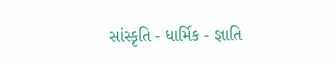સાંસ્કૃતિ - ધાર્મિક - જ્ઞાતિ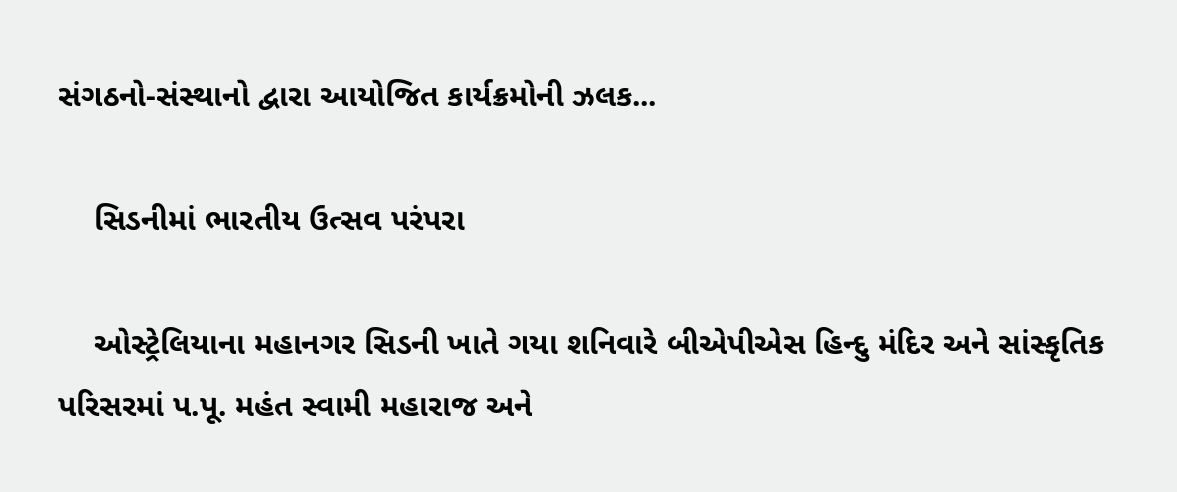સંગઠનો-સંસ્થાનો દ્વારા આયોજિત કાર્યક્રમોની ઝલક...

    સિડનીમાં ભારતીય ઉત્સવ પરંપરા

    ઓસ્ટ્રેલિયાના મહાનગર સિડની ખાતે ગયા શનિવારે બીએપીએસ હિન્દુ મંદિર અને સાંસ્કૃતિક પરિસરમાં પ.પૂ. મહંત સ્વામી મહારાજ અને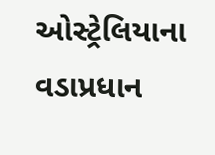ઓસ્ટ્રેલિયાના વડાપ્રધાન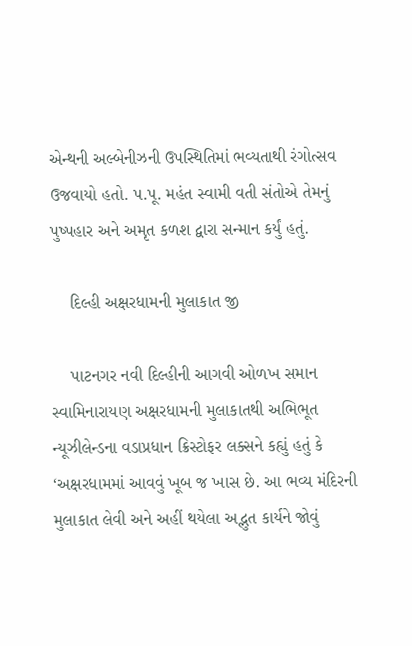એન્થની અલ્બેનીઝની ઉપસ્થિતિમાં ભવ્યતાથી રંગોત્સવ ઉજવાયો હતો. પ.પૂ. મહંત સ્વામી વતી સંતોએ તેમનું પુષ્પહાર અને અમૃત કળશ દ્વારા સન્માન કર્યું હતું.

    દિલ્હી અક્ષરધામની મુલાકાત જી

    પાટનગર નવી દિલ્હીની આગવી ઓળખ સમાન સ્વામિનારાયણ અક્ષરધામની મુલાકાતથી અભિભૂત ન્યૂઝીલેન્ડના વડાપ્રધાન ક્રિસ્ટોફર લક્સને કહ્યું હતું કે ‘અક્ષરધામમાં આવવું ખૂબ જ ખાસ છે. આ ભવ્ય મંદિરની મુલાકાત લેવી અને અહીં થયેલા અદ્ભુત કાર્યને જોવું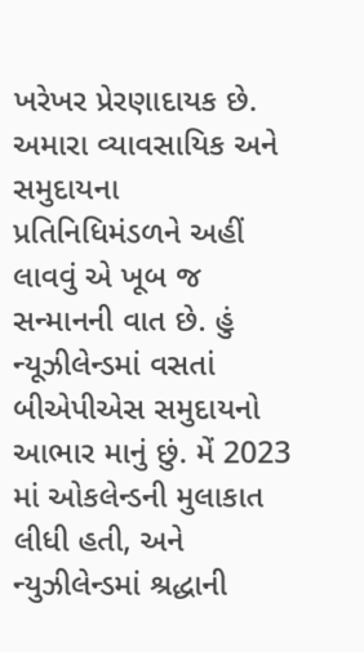ખરેખર પ્રેરણાદાયક છે. અમારા વ્યાવસાયિક અને સમુદાયના પ્રતિનિધિમંડળને અહીં લાવવું એ ખૂબ જ સન્માનની વાત છે. હું ન્યૂઝીલેન્ડમાં વસતાં બીએપીએસ સમુદાયનો આભાર માનું છું. મેં 2023 માં ઓકલેન્ડની મુલાકાત લીધી હતી, અને ન્યુઝીલેન્ડમાં શ્રદ્ધાની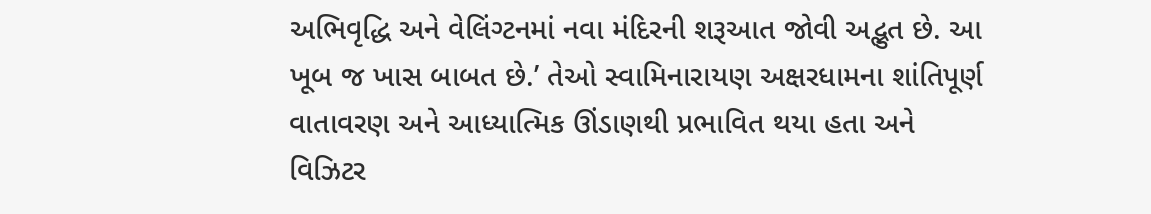અભિવૃદ્ધિ અને વેલિંગ્ટનમાં નવા મંદિરની શરૂઆત જોવી અદ્ભુત છે. આ ખૂબ જ ખાસ બાબત છે.’ તેઓ સ્વામિનારાયણ અક્ષરધામના શાંતિપૂર્ણ વાતાવરણ અને આધ્યાત્મિક ઊંડાણથી પ્રભાવિત થયા હતા અને વિઝિટર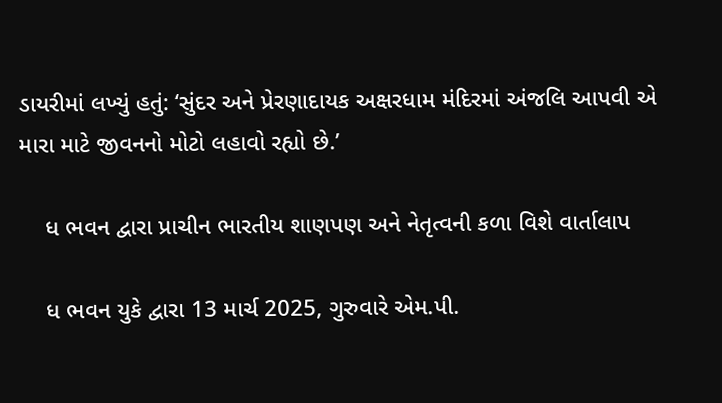ડાયરીમાં લખ્યું હતું: ‘સુંદર અને પ્રેરણાદાયક અક્ષરધામ મંદિરમાં અંજલિ આપવી એ મારા માટે જીવનનો મોટો લહાવો રહ્યો છે.’

    ધ ભવન દ્વારા પ્રાચીન ભારતીય શાણપણ અને નેતૃત્વની કળા વિશે વાર્તાલાપ

    ધ ભવન યુકે દ્વારા 13 માર્ચ 2025, ગુરુવારે એમ.પી.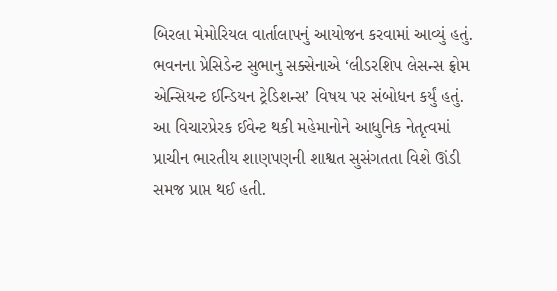બિરલા મેમોરિયલ વાર્તાલાપનું આયોજન કરવામાં આવ્યું હતું. ભવનના પ્રેસિડેન્ટ સુભાનુ સક્સેનાએ ‘લીડરશિપ લેસન્સ ફ્રોમ એન્સિયન્ટ ઈન્ડિયન ટ્રેડિશન્સ’ વિષય પર સંબોધન કર્યું હતું. આ વિચારપ્રેરક ઈવેન્ટ થકી મહેમાનોને આધુનિક નેતૃત્વમાં પ્રાચીન ભારતીય શાણપણની શાશ્વત સુસંગતતા વિશે ઊંડી સમજ પ્રાપ્ત થઈ હતી.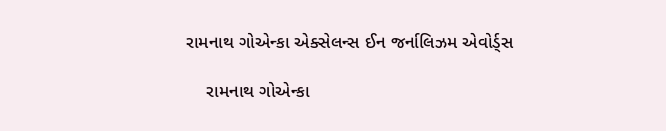રામનાથ ગોએન્કા એક્સેલન્સ ઈન જર્નાલિઝમ એવોર્ડ્સ

    રામનાથ ગોએન્કા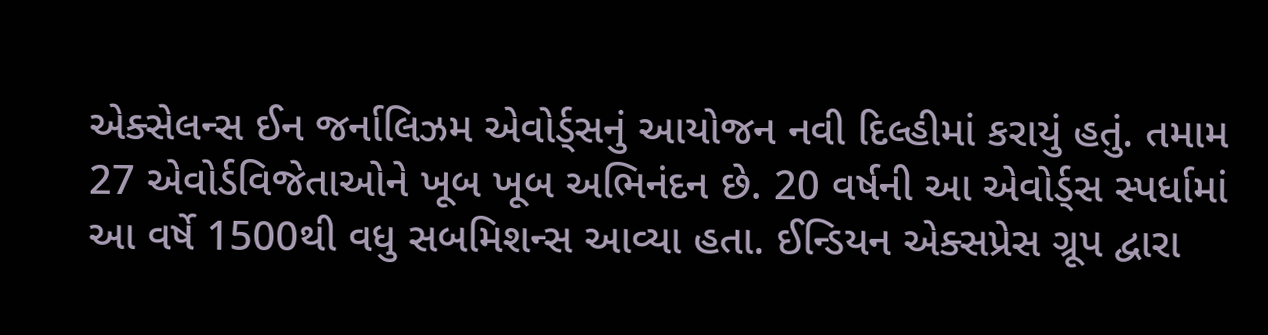એક્સેલન્સ ઈન જર્નાલિઝમ એવોર્ડ્સનું આયોજન નવી દિલ્હીમાં કરાયું હતું. તમામ 27 એવોર્ડવિજેતાઓને ખૂબ ખૂબ અભિનંદન છે. 20 વર્ષની આ એવોર્ડ્સ સ્પર્ધામાં આ વર્ષે 1500થી વધુ સબમિશન્સ આવ્યા હતા. ઈન્ડિયન એક્સપ્રેસ ગ્રૂપ દ્વારા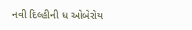નવી દિલ્હીની ધ ઓબેરોય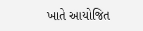ખાતે આયોજિત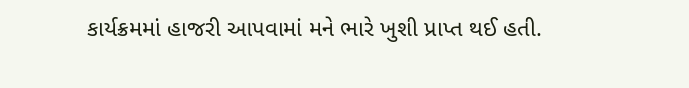કાર્યક્રમમાં હાજરી આપવામાં મને ભારે ખુશી પ્રાપ્ત થઈ હતી.